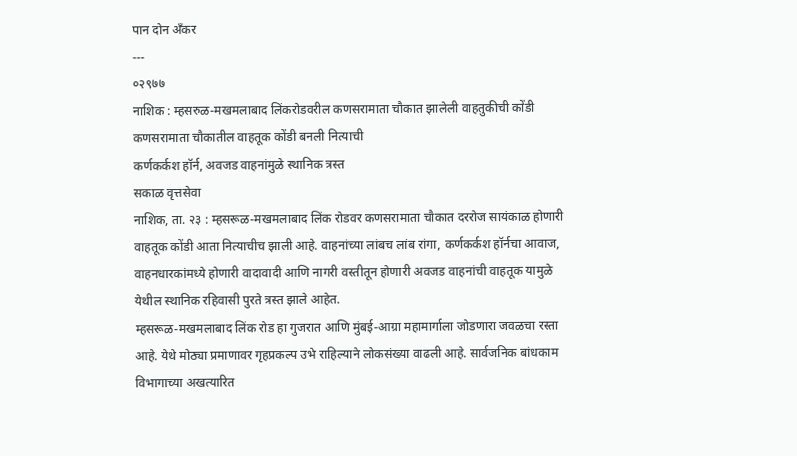पान दोन ॲंकर
---
०२९७७
नाशिक : म्हसरुळ-मखमलाबाद लिंकरोडवरील कणसरामाता चौकात झालेली वाहतुकीची कोंडी
कणसरामाता चौकातील वाहतूक कोंडी बनली नित्याची
कर्णकर्कश हॉर्न, अवजड वाहनांमुळे स्थानिक त्रस्त
सकाळ वृत्तसेवा
नाशिक, ता. २३ : म्हसरूळ-मखमलाबाद लिंक रोडवर कणसरामाता चौकात दररोज सायंकाळ होणारी वाहतूक कोंडी आता नित्याचीच झाली आहे. वाहनांच्या लांबच लांब रांगा, कर्णकर्कश हॉर्नचा आवाज, वाहनधारकांमध्ये होणारी वादावादी आणि नागरी वस्तीतून होणारी अवजड वाहनांची वाहतूक यामुळे येथील स्थानिक रहिवासी पुरते त्रस्त झाले आहेत.
म्हसरूळ-मखमलाबाद लिंक रोड हा गुजरात आणि मुंबई-आग्रा महामार्गाला जोडणारा जवळचा रस्ता आहे. येथे मोठ्या प्रमाणावर गृहप्रकल्प उभे राहिल्याने लोकसंख्या वाढली आहे. सार्वजनिक बांधकाम विभागाच्या अखत्यारित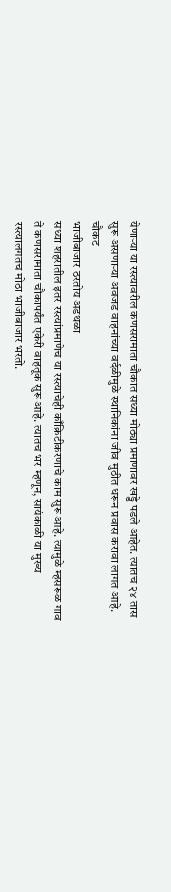येणाऱ्या या रस्त्यावरील कणसरामाता चौकात सध्या मोठ्या प्रमाणावर खड्डे पडले आहेत. त्यातच २४ तास सुरू असणाऱ्या अवजड वाहनांच्या वर्दळीमुळे स्थानिकांना जीव मुठीत धरून प्रवास करावा लागत आहे.
चौकट
भाजीबाजार ठरतोय अडथळा
सध्या शहरातील इतर रस्त्यांप्रमाणेच या रस्त्याचेही काँक्रिटीकरणाचे काम सुरू आहे. त्यामुळे म्हसरूळ गाव ते कणसरामाता चौकापर्यंत एकेरी वाहतूक सुरू आहे. त्यातच भर म्हणून, सायंकाळी या मुख्य रस्त्यालगतच मोठा भाजीबाजार भरतो.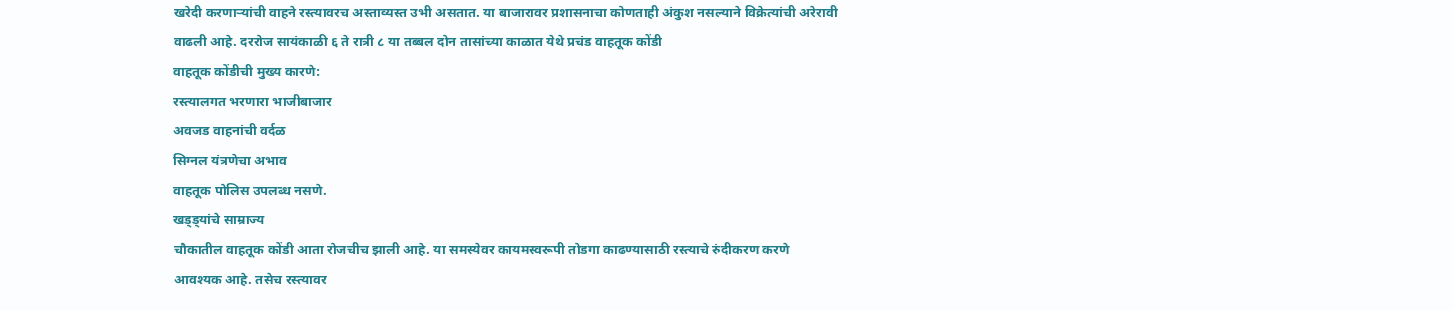खरेदी करणाऱ्यांची वाहने रस्त्यावरच अस्ताव्यस्त उभी असतात. या बाजारावर प्रशासनाचा कोणताही अंकुश नसल्याने विक्रेत्यांची अरेरावी वाढली आहे. दररोज सायंकाळी ६ ते रात्री ८ या तब्बल दोन तासांच्या काळात येथे प्रचंड वाहतूक कोंडी
वाहतूक कोंडीची मुख्य कारणे:
रस्त्यालगत भरणारा भाजीबाजार
अवजड वाहनांची वर्दळ
सिग्नल यंत्रणेचा अभाव
वाहतूक पोलिस उपलब्ध नसणे.
खड्ड्यांचे साम्राज्य
चौकातील वाहतूक कोंडी आता रोजचीच झाली आहे. या समस्येवर कायमस्वरूपी तोडगा काढण्यासाठी रस्त्याचे रुंदीकरण करणे आवश्यक आहे. तसेच रस्त्यावर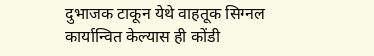दुभाजक टाकून येथे वाहतूक सिग्नल कार्यान्वित केल्यास ही कोंडी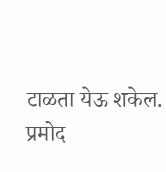टाळता येऊ शकेल.
प्रमोद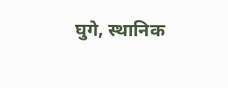घुगे, स्थानिक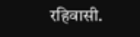रहिवासी.